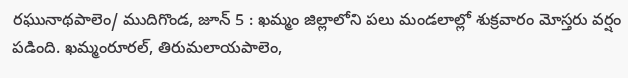రఘునాథపాలెం/ ముదిగొండ, జూన్ 5 : ఖమ్మం జిల్లాలోని పలు మండలాల్లో శుక్రవారం మోస్తరు వర్షం పడింది. ఖమ్మంరూరల్, తిరుమలాయపాలెం,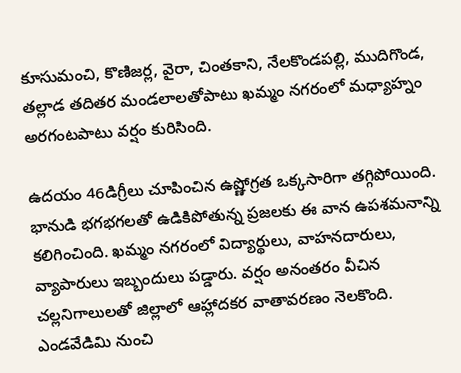కూసుమంచి, కొణిజర్ల, వైరా, చింతకాని, నేలకొండపల్లి, ముదిగొండ, తల్లాడ తదితర మండలాలతోపాటు ఖమ్మం నగరంలో మధ్యాహ్నం అరగంటపాటు వర్షం కురిసింది.

ఉదయం 46డిగ్రీలు చూపించిన ఉష్ణోగ్రత ఒక్కసారిగా తగ్గిపోయింది. భానుడి భగభగలతో ఉడికిపోతున్న ప్రజలకు ఈ వాన ఉపశమనాన్ని కలిగించింది. ఖమ్మం నగరంలో విద్యార్థులు, వాహనదారులు, వ్యాపారులు ఇబ్బందులు పడ్డారు. వర్షం అనంతరం వీచిన చల్లనిగాలులతో జిల్లాలో ఆహ్లాదకర వాతావరణం నెలకొంది. ఎండవేడిమి నుంచి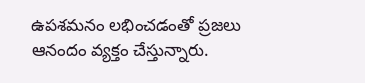ఉపశమనం లభించడంతో ప్రజలు ఆనందం వ్యక్తం చేస్తున్నారు.